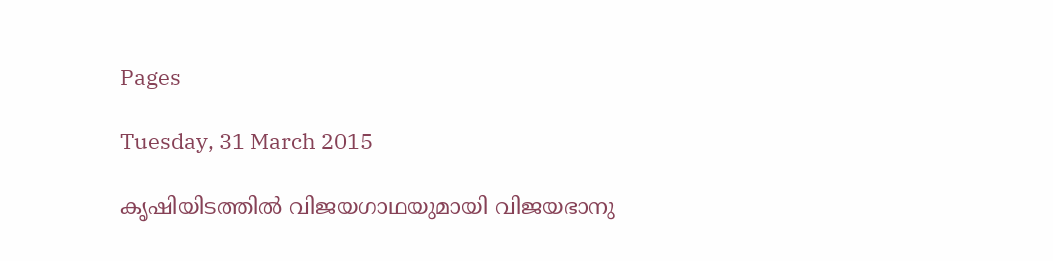Pages

Tuesday, 31 March 2015

കൃഷിയിടത്തില്‍ വിജയഗാഥയുമായി വിജയഭാനു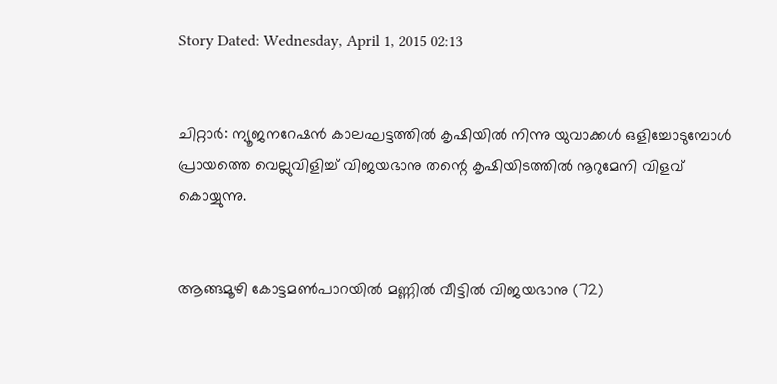Story Dated: Wednesday, April 1, 2015 02:13


ചിറ്റാര്‍: ന്യൂജനറേഷന്‍ കാലഘട്ടത്തില്‍ കൃഷിയില്‍ നിന്നു യുവാക്കള്‍ ഒളിച്ചോടുമ്പോള്‍ പ്രായത്തെ വെല്ലുവിളിച്ച്‌ വിജയഭാനു തന്റെ കൃഷിയിടത്തില്‍ നൂറുമേനി വിളവ്‌ കൊയ്യുന്നു.


ആങ്ങമൂഴി കോട്ടമണ്‍പാറയില്‍ മണ്ണില്‍ വീട്ടില്‍ വിജയഭാനു (72)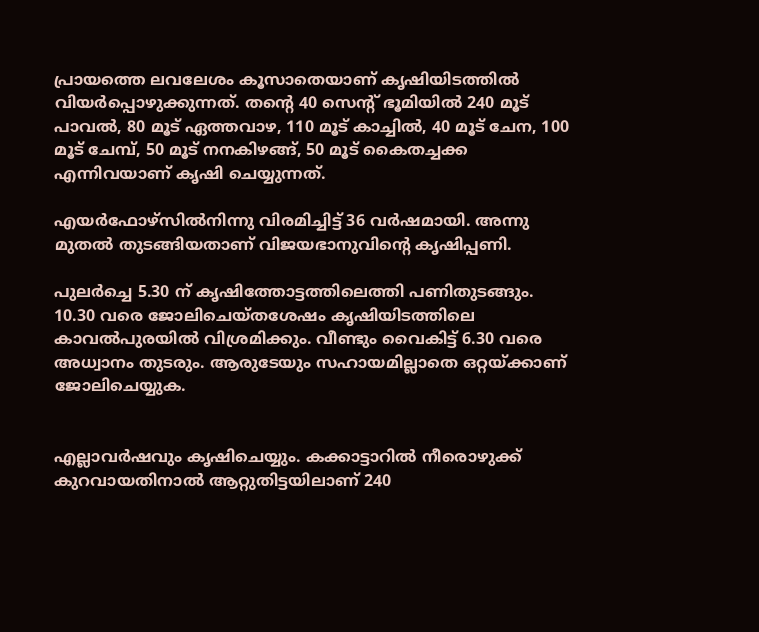പ്രായത്തെ ലവലേശം കൂസാതെയാണ്‌ കൃഷിയിടത്തില്‍ വിയര്‍പ്പൊഴുക്കുന്നത്‌. തന്റെ 40 സെന്റ്‌ ഭൂമിയില്‍ 240 മൂട്‌ പാവല്‍, 80 മൂട്‌ ഏത്തവാഴ, 110 മൂട്‌ കാച്ചില്‍, 40 മൂട്‌ ചേന, 100 മൂട്‌ ചേമ്പ്‌, 50 മൂട്‌ നനകിഴങ്ങ്‌, 50 മൂട്‌ കൈതച്ചക്ക എന്നിവയാണ്‌ കൃഷി ചെയ്യുന്നത്‌.

എയര്‍ഫോഴ്‌സില്‍നിന്നു വിരമിച്ചിട്ട്‌ 36 വര്‍ഷമായി. അന്നു മുതല്‍ തുടങ്ങിയതാണ്‌ വിജയഭാനുവിന്റെ കൃഷിപ്പണി.

പുലര്‍ച്ചെ 5.30 ന്‌ കൃഷിത്തോട്ടത്തിലെത്തി പണിതുടങ്ങും. 10.30 വരെ ജോലിചെയ്‌തശേഷം കൃഷിയിടത്തിലെ കാവല്‍പുരയില്‍ വിശ്രമിക്കും. വീണ്ടും വൈകിട്ട്‌ 6.30 വരെ അധ്വാനം തുടരും. ആരുടേയും സഹായമില്ലാതെ ഒറ്റയ്‌ക്കാണ്‌ ജോലിചെയ്യുക.


എല്ലാവര്‍ഷവും കൃഷിചെയ്യും. കക്കാട്ടാറില്‍ നീരൊഴുക്ക്‌ കുറവായതിനാല്‍ ആറ്റുതിട്ടയിലാണ്‌ 240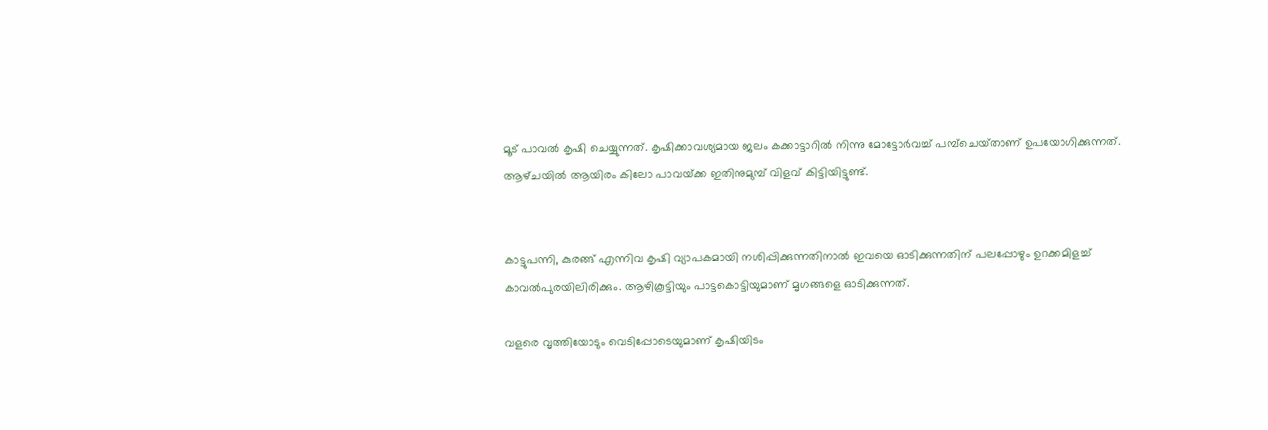മൂട്‌ പാവല്‍ കൃഷി ചെയ്യുന്നത്‌. കൃഷിക്കാവശ്യമായ ജലം കക്കാട്ടാറില്‍ നിന്നു മോട്ടോര്‍വച്ച്‌ പമ്പ്‌ചെയ്‌താണ്‌ ഉപയോഗിക്കുന്നത്‌. ആഴ്‌ചയില്‍ ആയിരം കിലോ പാവയ്‌ക്ക ഇതിനുമുമ്പ്‌ വിളവ്‌ കിട്ടിയിട്ടുണ്ട്‌.


കാട്ടുപന്നി, കുരങ്ങ്‌ എന്നിവ കൃഷി വ്യാപകമായി നശിപ്പിക്കുന്നതിനാല്‍ ഇവയെ ഓടിക്കുന്നതിന്‌ പലപ്പോഴും ഉറക്കമിളച്ച്‌ കാവല്‍പുരയിലിരിക്കും. ആഴികൂട്ടിയും പാട്ടകൊട്ടിയുമാണ്‌ മൃഗങ്ങളെ ഓടിക്കുന്നത്‌.

വളരെ വൃത്തിയോടും വെടിപ്പോടെയുമാണ്‌ കൃഷിയിടം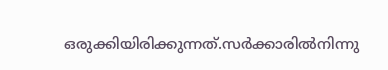ഒരുക്കിയിരിക്കുന്നത്‌.സര്‍ക്കാരില്‍നിന്നു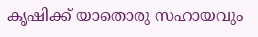കൃഷിക്ക്‌ യാതൊരു സഹായവും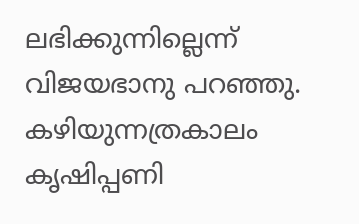ലഭിക്കുന്നില്ലെന്ന്‌ വിജയഭാനു പറഞ്ഞു. കഴിയുന്നത്രകാലം കൃഷിപ്പണി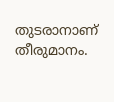തുടരാനാണ്‌ തീരുമാനം.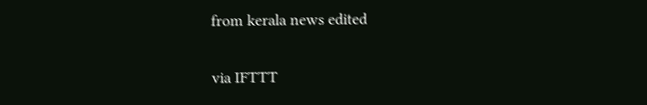from kerala news edited

via IFTTT